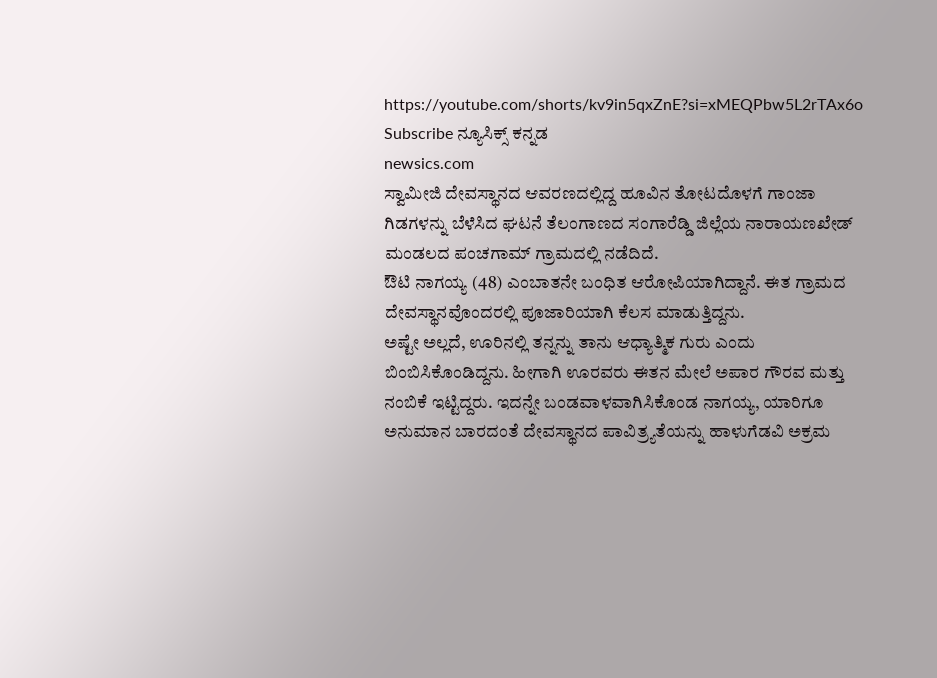https://youtube.com/shorts/kv9in5qxZnE?si=xMEQPbw5L2rTAx6o
Subscribe ನ್ಯೂಸಿಕ್ಸ್ ಕನ್ನಡ
newsics.com
ಸ್ವಾಮೀಜಿ ದೇವಸ್ಥಾನದ ಆವರಣದಲ್ಲಿದ್ದ ಹೂವಿನ ತೋಟದೊಳಗೆ ಗಾಂಜಾ ಗಿಡಗಳನ್ನು ಬೆಳೆಸಿದ ಘಟನೆ ತೆಲಂಗಾಣದ ಸಂಗಾರೆಡ್ಡಿ ಜಿಲ್ಲೆಯ ನಾರಾಯಣಖೇಡ್ ಮಂಡಲದ ಪಂಚಗಾಮ್ ಗ್ರಾಮದಲ್ಲಿ ನಡೆದಿದೆ.
ಔಟಿ ನಾಗಯ್ಯ (48) ಎಂಬಾತನೇ ಬಂಧಿತ ಆರೋಪಿಯಾಗಿದ್ದಾನೆ. ಈತ ಗ್ರಾಮದ ದೇವಸ್ಥಾನವೊಂದರಲ್ಲಿ ಪೂಜಾರಿಯಾಗಿ ಕೆಲಸ ಮಾಡುತ್ತಿದ್ದನು.
ಅಷ್ಟೇ ಅಲ್ಲದೆ, ಊರಿನಲ್ಲಿ ತನ್ನನ್ನು ತಾನು ಆಧ್ಯಾತ್ಮಿಕ ಗುರು ಎಂದು ಬಿಂಬಿಸಿಕೊಂಡಿದ್ದನು. ಹೀಗಾಗಿ ಊರವರು ಈತನ ಮೇಲೆ ಅಪಾರ ಗೌರವ ಮತ್ತು ನಂಬಿಕೆ ಇಟ್ಟಿದ್ದರು. ಇದನ್ನೇ ಬಂಡವಾಳವಾಗಿಸಿಕೊಂಡ ನಾಗಯ್ಯ, ಯಾರಿಗೂ ಅನುಮಾನ ಬಾರದಂತೆ ದೇವಸ್ಥಾನದ ಪಾವಿತ್ರ್ಯತೆಯನ್ನು ಹಾಳುಗೆಡವಿ ಅಕ್ರಮ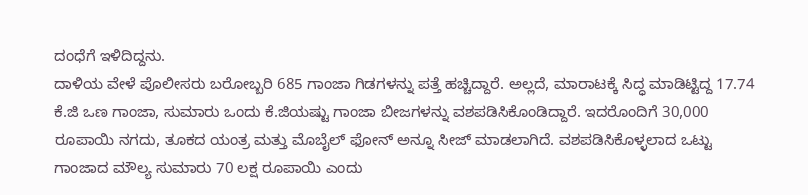ದಂಧೆಗೆ ಇಳಿದಿದ್ದನು.
ದಾಳಿಯ ವೇಳೆ ಪೊಲೀಸರು ಬರೋಬ್ಬರಿ 685 ಗಾಂಜಾ ಗಿಡಗಳನ್ನು ಪತ್ತೆ ಹಚ್ಚಿದ್ದಾರೆ. ಅಲ್ಲದೆ, ಮಾರಾಟಕ್ಕೆ ಸಿದ್ಧ ಮಾಡಿಟ್ಟಿದ್ದ 17.74 ಕೆ.ಜಿ ಒಣ ಗಾಂಜಾ, ಸುಮಾರು ಒಂದು ಕೆ.ಜಿಯಷ್ಟು ಗಾಂಜಾ ಬೀಜಗಳನ್ನು ವಶಪಡಿಸಿಕೊಂಡಿದ್ದಾರೆ. ಇದರೊಂದಿಗೆ 30,000 ರೂಪಾಯಿ ನಗದು, ತೂಕದ ಯಂತ್ರ ಮತ್ತು ಮೊಬೈಲ್ ಫೋನ್ ಅನ್ನೂ ಸೀಜ್ ಮಾಡಲಾಗಿದೆ. ವಶಪಡಿಸಿಕೊಳ್ಳಲಾದ ಒಟ್ಟು ಗಾಂಜಾದ ಮೌಲ್ಯ ಸುಮಾರು 70 ಲಕ್ಷ ರೂಪಾಯಿ ಎಂದು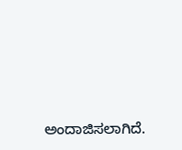ಅಂದಾಜಿಸಲಾಗಿದೆ.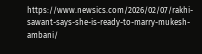https://www.newsics.com/2026/02/07/rakhi-sawant-says-she-is-ready-to-marry-mukesh-ambani/